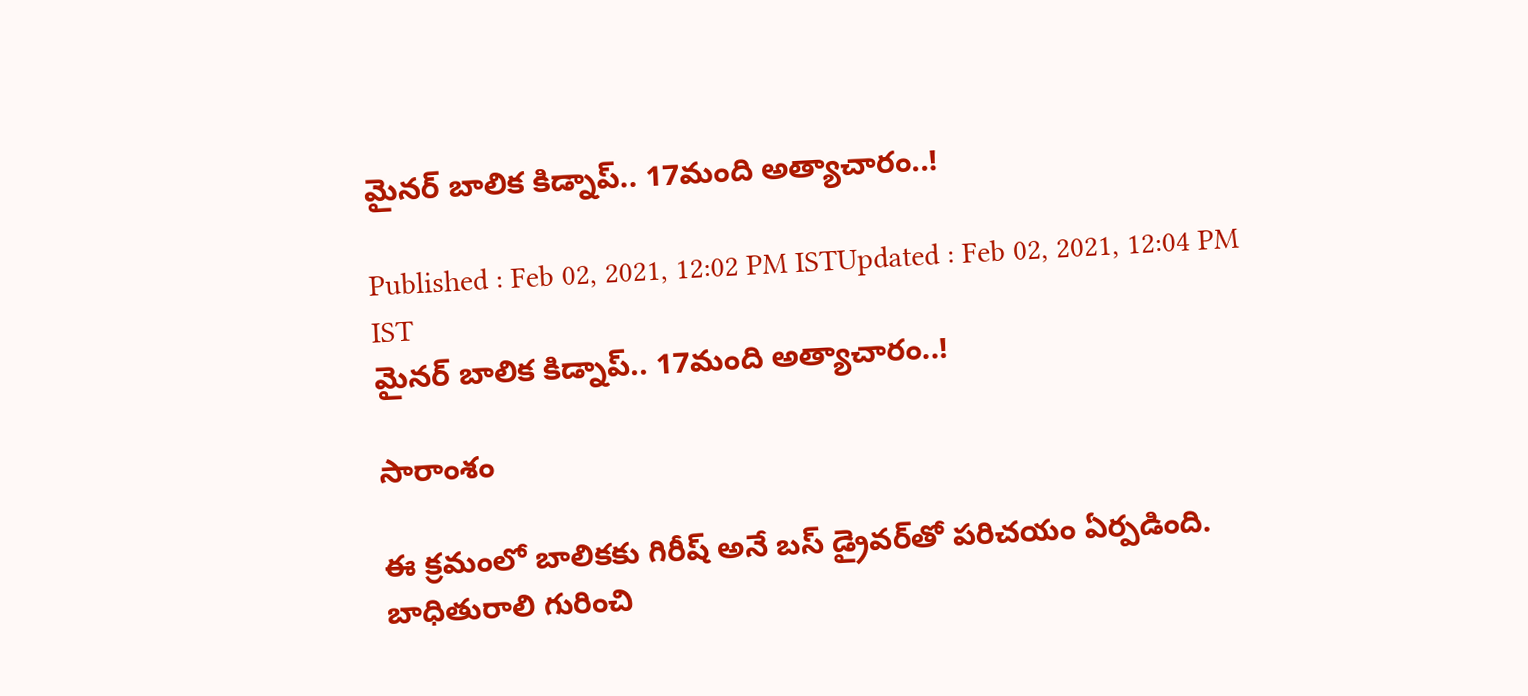మైనర్ బాలిక కిడ్నాప్.. 17మంది అత్యాచారం..!

Published : Feb 02, 2021, 12:02 PM ISTUpdated : Feb 02, 2021, 12:04 PM IST
మైనర్ బాలిక కిడ్నాప్.. 17మంది అత్యాచారం..!

సారాంశం

ఈ క్రమంలో బాలికకు గిరీష్‌ అనే బస్‌ డ్రైవర్‌తో పరిచయం ఏర్పడింది. బాధితురాలి గురించి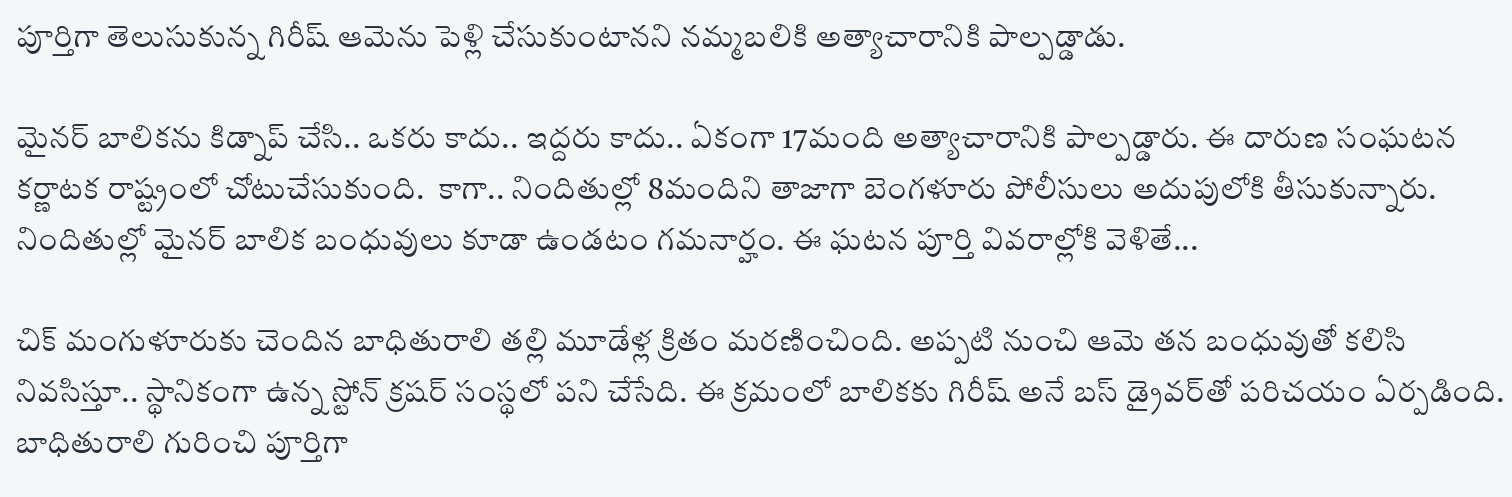పూర్తిగా తెలుసుకున్న గిరీష్‌ ఆమెను పెళ్లి చేసుకుంటానని నమ్మబలికి అత్యాచారానికి పాల్పడ్డాడు.

మైనర్ బాలికను కిడ్నాప్ చేసి.. ఒకరు కాదు.. ఇద్దరు కాదు.. ఏకంగా 17మంది అత్యాచారానికి పాల్పడ్డారు. ఈ దారుణ సంఘటన కర్ణాటక రాష్ట్రంలో చోటుచేసుకుంది.  కాగా.. నిందితుల్లో 8మందిని తాజాగా బెంగళూరు పోలీసులు అదుపులోకి తీసుకున్నారు. నిందితుల్లో మైనర్ బాలిక బంధువులు కూడా ఉండటం గమనార్హం. ఈ ఘటన పూర్తి వివరాల్లోకి వెళితే...

చిక్‌ మంగుళూరుకు చెందిన బాధితురాలి తల్లి మూడేళ్ల క్రితం మరణించింది. అప్పటి నుంచి ఆమె తన బంధువుతో కలిసి నివసిస్తూ.. స్థానికంగా ఉన్న స్టోన్‌‌ క్రషర్‌ సంస్థలో పని చేసేది. ఈ క్రమంలో బాలికకు గిరీష్‌ అనే బస్‌ డ్రైవర్‌తో పరిచయం ఏర్పడింది. బాధితురాలి గురించి పూర్తిగా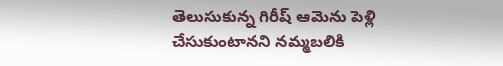తెలుసుకున్న గిరీష్‌ ఆమెను పెళ్లి చేసుకుంటానని నమ్మబలికి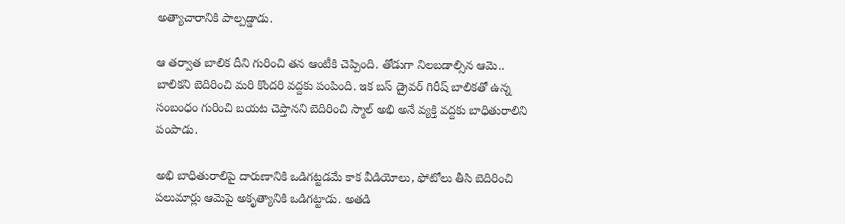అత్యాచారానికి పాల్పడ్డాడు.

ఆ తర్వాత బాలిక దీని గురించి తన ఆంటీకి చెప్పింది. తోడుగా నిలబడాల్సిన ఆమె.. బాలికని బెదిరించి మరి కొందరి వద్దకు పంపింది. ఇక బస్‌ డ్రైవర్‌ గిరీష్‌ బాలికతో ఉన్న సంబంధం గురించి బయట చెప్తానని బెదిరించి స్మాల్‌ అభి అనే వ్యక్తి వద్దకు బాధితురాలిని పంపాడు.

అభి బాధితురాలిపై దారుణానికి ఒడిగట్టడమే కాక వీడియోలు, ఫోటోలు తీసి బెదిరించి పలుమార్లు ఆమెపై అకృత్యానికి ఒడిగట్టాడు. అతడి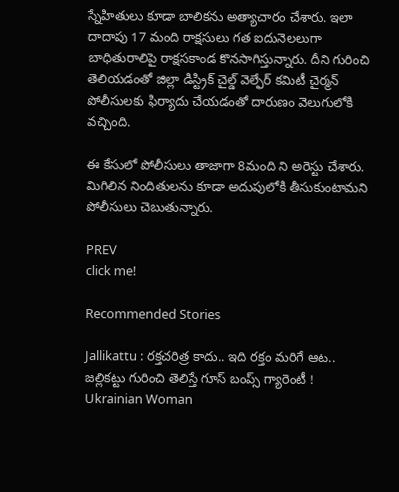స్నేహితులు కూడా బాలికను అత్యాచారం చేశారు. ఇలా దాదాపు 17 మంది రాక్షసులు గత ఐదునెలలుగా బాధితురాలిపై రాక్షసకాండ కొనసాగిస్తున్నారు. దీని గురించి తెలియడంతో జిల్లా డిస్ట్రిక్‌ చైల్డ్‌ వెల్ఫేర్‌ కమిటీ చైర్మన్‌ పోలీసులకు ఫిర్యాదు చేయడంతో దారుణం వెలుగులోకి వచ్చింది.

ఈ కేసులో పోలీసులు తాజాగా 8మంది ని అరెస్టు చేశారు. మిగిలిన నిందితులను కూడా అదుపులోకి తీసుకుంటామని పోలీసులు చెబుతున్నారు.

PREV
click me!

Recommended Stories

Jallikattu : రక్తచరిత్ర కాదు.. ఇది రక్తం మరిగే ఆట.. జల్లికట్టు గురించి తెలిస్తే గూస్ బంప్స్ గ్యారెంటీ !
Ukrainian Woman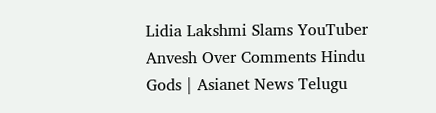Lidia Lakshmi Slams YouTuber Anvesh Over Comments Hindu Gods | Asianet News Telugu